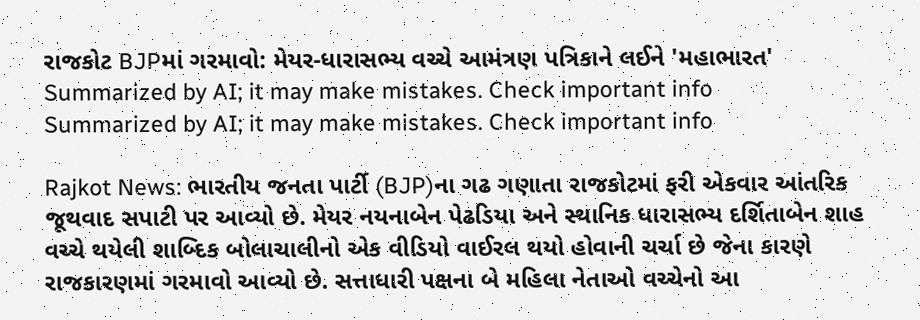રાજકોટ BJPમાં ગરમાવો: મેયર-ધારાસભ્ય વચ્ચે આમંત્રણ પત્રિકાને લઈને 'મહાભારત'
Summarized by AI; it may make mistakes. Check important info
Summarized by AI; it may make mistakes. Check important info

Rajkot News: ભારતીય જનતા પાર્ટી (BJP)ના ગઢ ગણાતા રાજકોટમાં ફરી એકવાર આંતરિક જૂથવાદ સપાટી પર આવ્યો છે. મેયર નયનાબેન પેઢડિયા અને સ્થાનિક ધારાસભ્ય દર્શિતાબેન શાહ વચ્ચે થયેલી શાબ્દિક બોલાચાલીનો એક વીડિયો વાઈરલ થયો હોવાની ચર્ચા છે જેના કારણે રાજકારણમાં ગરમાવો આવ્યો છે. સત્તાધારી પક્ષના બે મહિલા નેતાઓ વચ્ચેનો આ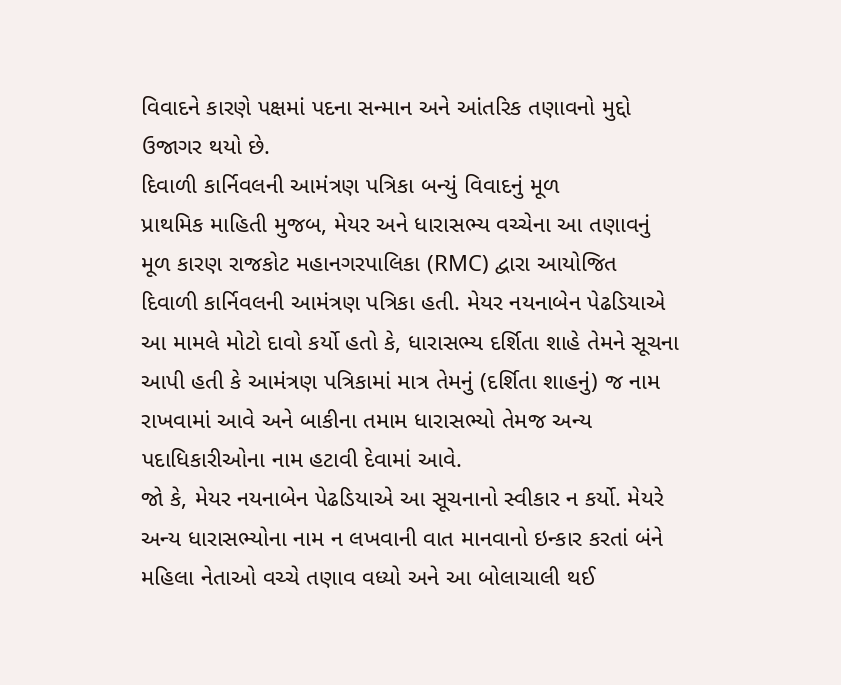વિવાદને કારણે પક્ષમાં પદના સન્માન અને આંતરિક તણાવનો મુદ્દો ઉજાગર થયો છે.
દિવાળી કાર્નિવલની આમંત્રણ પત્રિકા બન્યું વિવાદનું મૂળ
પ્રાથમિક માહિતી મુજબ, મેયર અને ધારાસભ્ય વચ્ચેના આ તણાવનું મૂળ કારણ રાજકોટ મહાનગરપાલિકા (RMC) દ્વારા આયોજિત દિવાળી કાર્નિવલની આમંત્રણ પત્રિકા હતી. મેયર નયનાબેન પેઢડિયાએ આ મામલે મોટો દાવો કર્યો હતો કે, ધારાસભ્ય દર્શિતા શાહે તેમને સૂચના આપી હતી કે આમંત્રણ પત્રિકામાં માત્ર તેમનું (દર્શિતા શાહનું) જ નામ રાખવામાં આવે અને બાકીના તમામ ધારાસભ્યો તેમજ અન્ય પદાધિકારીઓના નામ હટાવી દેવામાં આવે.
જો કે, મેયર નયનાબેન પેઢડિયાએ આ સૂચનાનો સ્વીકાર ન કર્યો. મેયરે અન્ય ધારાસભ્યોના નામ ન લખવાની વાત માનવાનો ઇન્કાર કરતાં બંને મહિલા નેતાઓ વચ્ચે તણાવ વધ્યો અને આ બોલાચાલી થઈ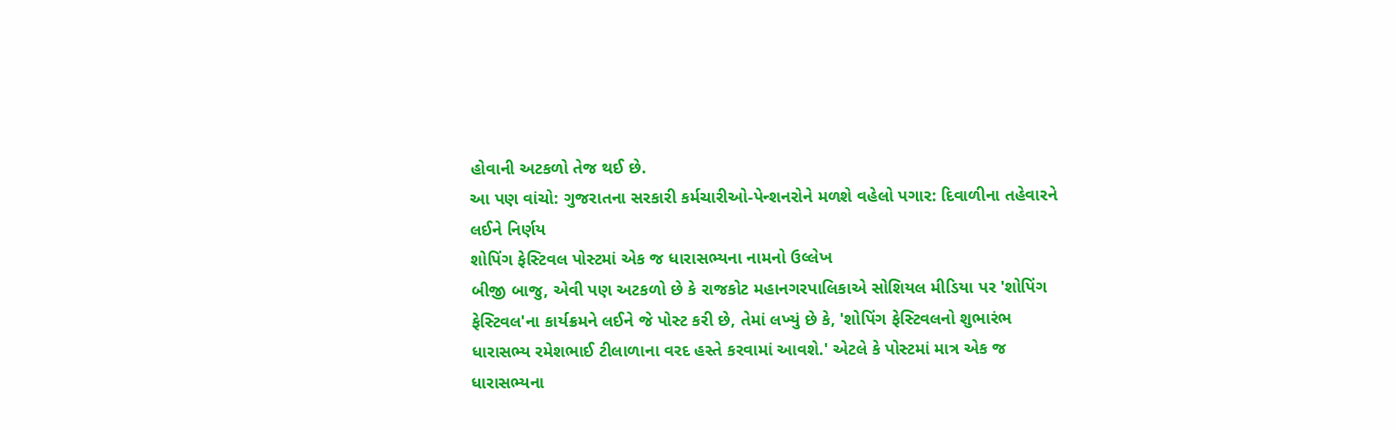હોવાની અટકળો તેજ થઈ છે.
આ પણ વાંચો: ગુજરાતના સરકારી કર્મચારીઓ-પેન્શનરોને મળશે વહેલો પગાર: દિવાળીના તહેવારને લઈને નિર્ણય
શોપિંગ ફેસ્ટિવલ પોસ્ટમાં એક જ ધારાસભ્યના નામનો ઉલ્લેખ
બીજી બાજુ, એવી પણ અટકળો છે કે રાજકોટ મહાનગરપાલિકાએ સોશિયલ મીડિયા પર 'શોપિંગ ફેસ્ટિવલ'ના કાર્યક્રમને લઈને જે પોસ્ટ કરી છે, તેમાં લખ્યું છે કે, 'શોપિંગ ફેસ્ટિવલનો શુભારંભ ધારાસભ્ય રમેશભાઈ ટીલાળાના વરદ હસ્તે કરવામાં આવશે.' એટલે કે પોસ્ટમાં માત્ર એક જ ધારાસભ્યના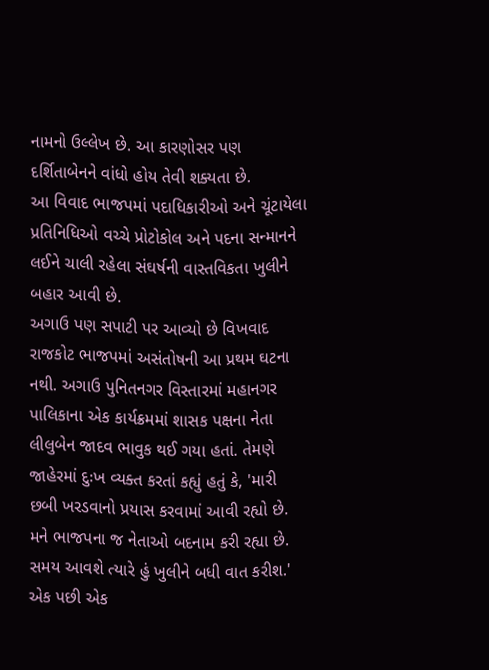નામનો ઉલ્લેખ છે. આ કારણોસર પણ દર્શિતાબેનને વાંધો હોય તેવી શક્યતા છે.
આ વિવાદ ભાજપમાં પદાધિકારીઓ અને ચૂંટાયેલા પ્રતિનિધિઓ વચ્ચે પ્રોટોકોલ અને પદના સન્માનને લઈને ચાલી રહેલા સંઘર્ષની વાસ્તવિકતા ખુલીને બહાર આવી છે.
અગાઉ પણ સપાટી પર આવ્યો છે વિખવાદ
રાજકોટ ભાજપમાં અસંતોષની આ પ્રથમ ઘટના નથી. અગાઉ પુનિતનગર વિસ્તારમાં મહાનગર પાલિકાના એક કાર્યક્રમમાં શાસક પક્ષના નેતા લીલુબેન જાદવ ભાવુક થઈ ગયા હતાં. તેમણે જાહેરમાં દુઃખ વ્યક્ત કરતાં કહ્યું હતું કે, 'મારી છબી ખરડવાનો પ્રયાસ કરવામાં આવી રહ્યો છે. મને ભાજપના જ નેતાઓ બદનામ કરી રહ્યા છે. સમય આવશે ત્યારે હું ખુલીને બધી વાત કરીશ.' એક પછી એક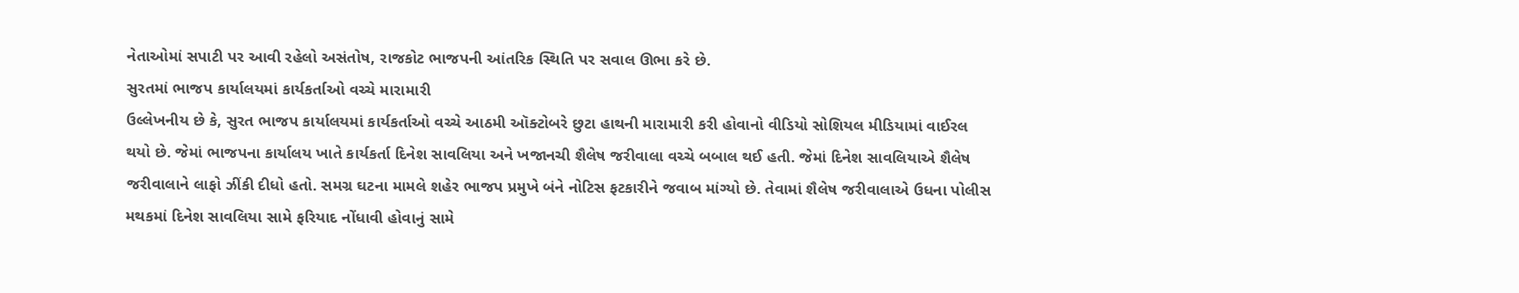નેતાઓમાં સપાટી પર આવી રહેલો અસંતોષ, રાજકોટ ભાજપની આંતરિક સ્થિતિ પર સવાલ ઊભા કરે છે.
સુરતમાં ભાજપ કાર્યાલયમાં કાર્યકર્તાઓ વચ્ચે મારામારી
ઉલ્લેખનીય છે કે, સુરત ભાજપ કાર્યાલયમાં કાર્યકર્તાઓ વચ્ચે આઠમી ઑક્ટોબરે છુટા હાથની મારામારી કરી હોવાનો વીડિયો સોશિયલ મીડિયામાં વાઈરલ થયો છે. જેમાં ભાજપના કાર્યાલય ખાતે કાર્યકર્તા દિનેશ સાવલિયા અને ખજાનચી શૈલેષ જરીવાલા વચ્ચે બબાલ થઈ હતી. જેમાં દિનેશ સાવલિયાએ શૈલેષ જરીવાલાને લાફો ઝીંકી દીધો હતો. સમગ્ર ઘટના મામલે શહેર ભાજપ પ્રમુખે બંને નોટિસ ફટકારીને જવાબ માંગ્યો છે. તેવામાં શૈલેષ જરીવાલાએ ઉધના પોલીસ મથકમાં દિનેશ સાવલિયા સામે ફરિયાદ નોંધાવી હોવાનું સામે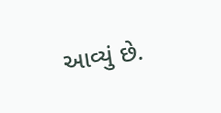આવ્યું છે.